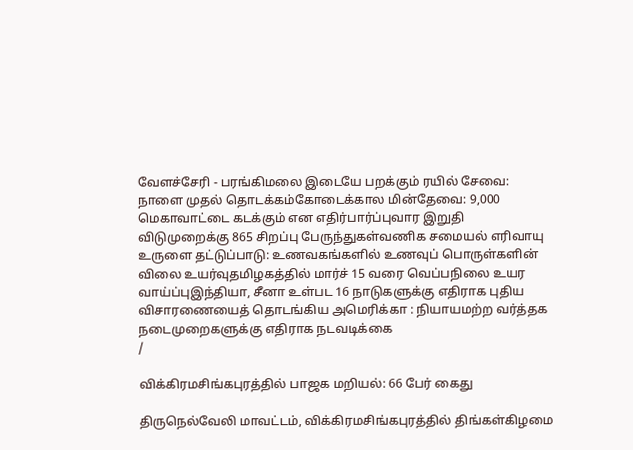வேளச்சேரி - பரங்கிமலை இடையே பறக்கும் ரயில் சேவை: நாளை முதல் தொடக்கம்கோடைக்கால மின்தேவை: 9,000 மெகாவாட்டை கடக்கும் என எதிர்பார்ப்புவார இறுதி விடுமுறைக்கு 865 சிறப்பு பேருந்துகள்வணிக சமையல் எரிவாயு உருளை தட்டுப்பாடு: உணவகங்களில் உணவுப் பொருள்களின் விலை உயர்வுதமிழகத்தில் மார்ச் 15 வரை வெப்பநிலை உயர வாய்ப்புஇந்தியா, சீனா உள்பட 16 நாடுகளுக்கு எதிராக புதிய விசாரணையைத் தொடங்கிய அமெரிக்கா : நியாயமற்ற வர்த்தக நடைமுறைகளுக்கு எதிராக நடவடிக்கை
/

விக்கிரமசிங்கபுரத்தில் பாஜக மறியல்: 66 பேர் கைது

திருநெல்வேலி மாவட்டம், விக்கிரமசிங்கபுரத்தில் திங்கள்கிழமை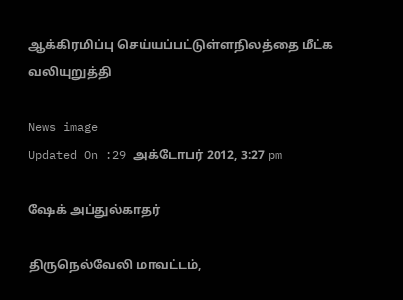ஆக்கிரமிப்பு செய்யப்பட்டுள்ளநிலத்தை மீட்க வலியுறுத்தி

News image
Updated On :29 அக்டோபர் 2012, 3:27 pm

ஷேக் அப்துல்காதர்

திருநெல்வேலி மாவட்டம்,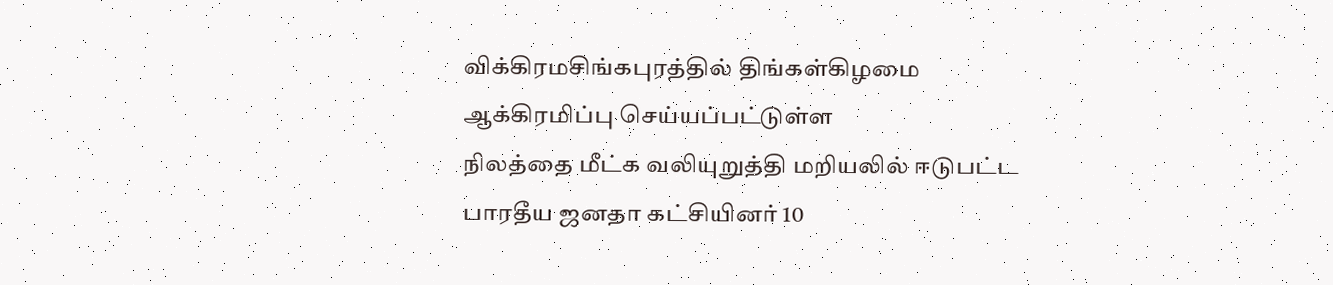விக்கிரமசிங்கபுரத்தில் திங்கள்கிழமை ஆக்கிரமிப்பு செய்யப்பட்டுள்ள
நிலத்தை மீட்க வலியுறுத்தி மறியலில் ஈடுபட்ட பாரதீய ஜனதா கட்சியினர் 10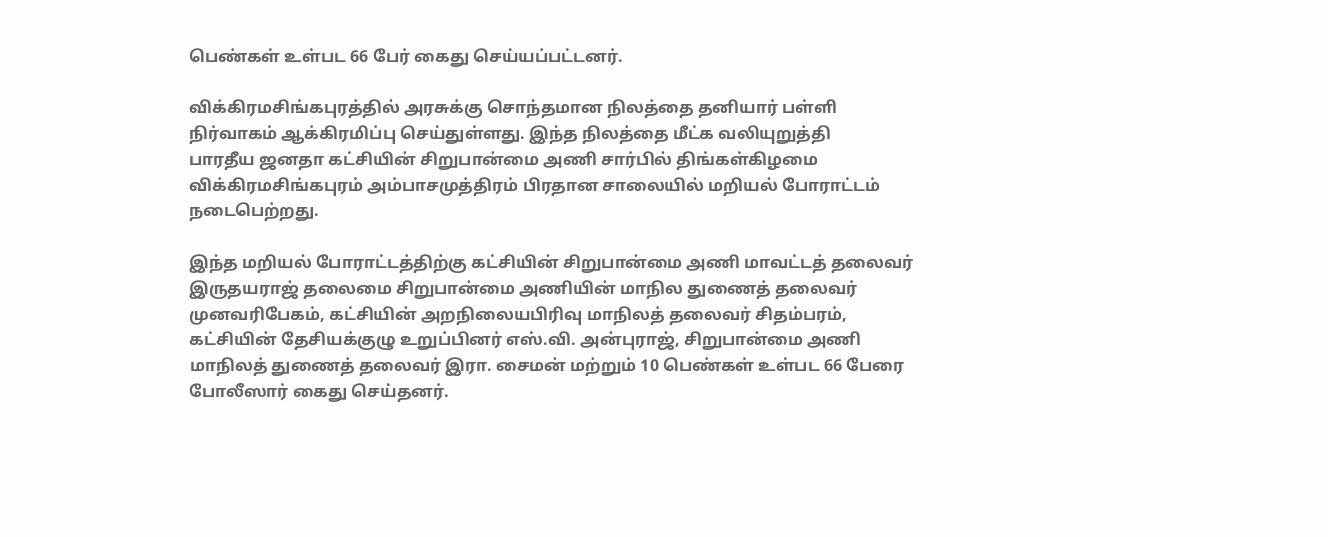பெண்கள் உள்பட 66 பேர் கைது செய்யப்பட்டனர்.

விக்கிரமசிங்கபுரத்தில் அரசுக்கு சொந்தமான நிலத்தை தனியார் பள்ளி
நிர்வாகம் ஆக்கிரமிப்பு செய்துள்ளது. இந்த நிலத்தை மீட்க வலியுறுத்தி
பாரதீய ஜனதா கட்சியின் சிறுபான்மை அணி சார்பில் திங்கள்கிழமை
விக்கிரமசிங்கபுரம் அம்பாசமுத்திரம் பிரதான சாலையில் மறியல் போராட்டம்
நடைபெற்றது.

இந்த மறியல் போராட்டத்திற்கு கட்சியின் சிறுபான்மை அணி மாவட்டத் தலைவர்
இருதயராஜ் தலைமை சிறுபான்மை அணியின் மாநில துணைத் தலைவர்
முனவரிபேகம், கட்சியின் அறநிலையபிரிவு மாநிலத் தலைவர் சிதம்பரம்,
கட்சியின் தேசியக்குழு உறுப்பினர் எஸ்.வி. அன்புராஜ், சிறுபான்மை அணி
மாநிலத் துணைத் தலைவர் இரா. சைமன் மற்றும் 10 பெண்கள் உள்பட 66 பேரை
போலீஸார் கைது செய்தனர்.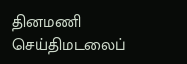தினமணி செய்திமடலைப்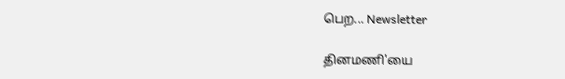பெற... Newsletter

தினமணி'யை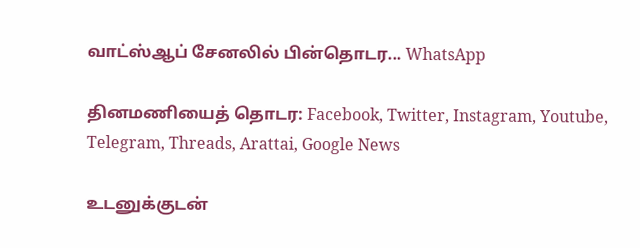வாட்ஸ்ஆப் சேனலில் பின்தொடர... WhatsApp

தினமணியைத் தொடர: Facebook, Twitter, Instagram, Youtube, Telegram, Threads, Arattai, Google News

உடனுக்குடன்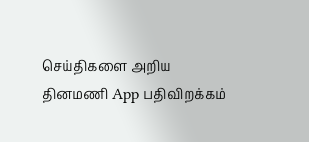செய்திகளை அறிய தினமணி App பதிவிறக்கம்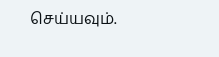செய்யவும்.